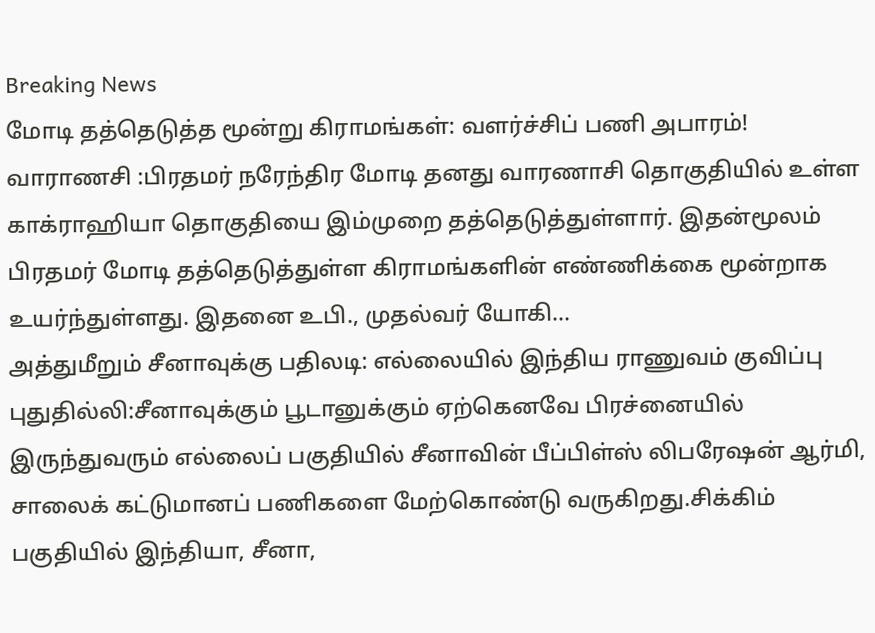Breaking News
மோடி தத்தெடுத்த மூன்று கிராமங்கள்: வளர்ச்சிப் பணி அபாரம்!
வாராணசி :பிரதமர் நரேந்திர மோடி தனது வாரணாசி தொகுதியில் உள்ள காக்ராஹியா தொகுதியை இம்முறை தத்தெடுத்துள்ளார். இதன்மூலம் பிரதமர் மோடி தத்தெடுத்துள்ள கிராமங்களின் எண்ணிக்கை மூன்றாக உயர்ந்துள்ளது. இதனை உபி., முதல்வர் யோகி...
அத்துமீறும் சீனாவுக்கு பதிலடி: எல்லையில் இந்திய ராணுவம் குவிப்பு
புதுதில்லி:சீனாவுக்கும் பூடானுக்கும் ஏற்கெனவே பிரச்னையில் இருந்துவரும் எல்லைப் பகுதியில் சீனாவின் பீப்பிள்ஸ் லிபரேஷன் ஆர்மி, சாலைக் கட்டுமானப் பணிகளை மேற்கொண்டு வருகிறது.சிக்கிம் பகுதியில் இந்தியா, சீனா,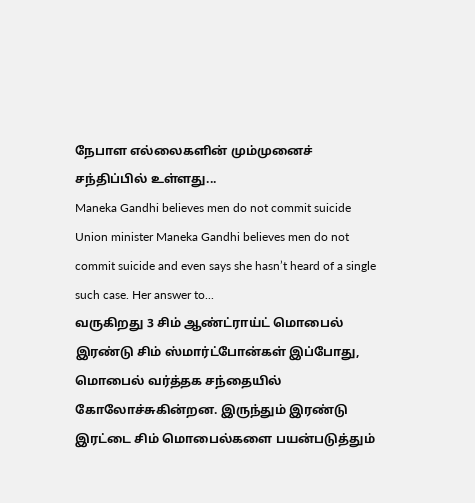நேபாள எல்லைகளின் மும்முனைச் சந்திப்பில் உள்ளது...
Maneka Gandhi believes men do not commit suicide
Union minister Maneka Gandhi believes men do not commit suicide and even says she hasn’t heard of a single such case. Her answer to...
வருகிறது 3 சிம் ஆண்ட்ராய்ட் மொபைல்
இரண்டு சிம் ஸ்மார்ட்போன்கள் இப்போது, மொபைல் வர்த்தக சந்தையில் கோலோச்சுகின்றன. இருந்தும் இரண்டு இரட்டை சிம் மொபைல்களை பயன்படுத்தும்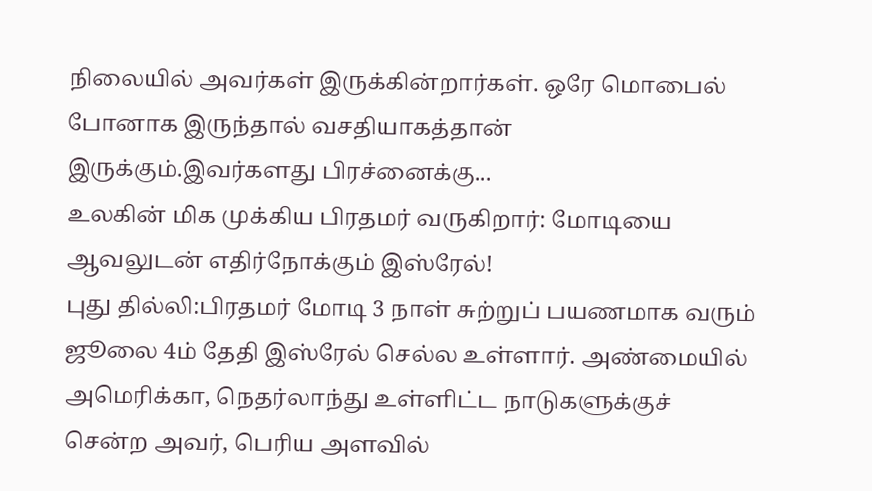நிலையில் அவர்கள் இருக்கின்றார்கள். ஒரே மொபைல் போனாக இருந்தால் வசதியாகத்தான் இருக்கும்.இவர்களது பிரச்னைக்கு...
உலகின் மிக முக்கிய பிரதமர் வருகிறார்: மோடியை ஆவலுடன் எதிர்நோக்கும் இஸ்ரேல்!
புது தில்லி:பிரதமர் மோடி 3 நாள் சுற்றுப் பயணமாக வரும் ஜூலை 4ம் தேதி இஸ்ரேல் செல்ல உள்ளார். அண்மையில் அமெரிக்கா, நெதர்லாந்து உள்ளிட்ட நாடுகளுக்குச் சென்ற அவர், பெரிய அளவில்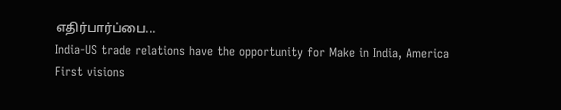எதிர்பார்ப்பை...
India-US trade relations have the opportunity for Make in India, America First visions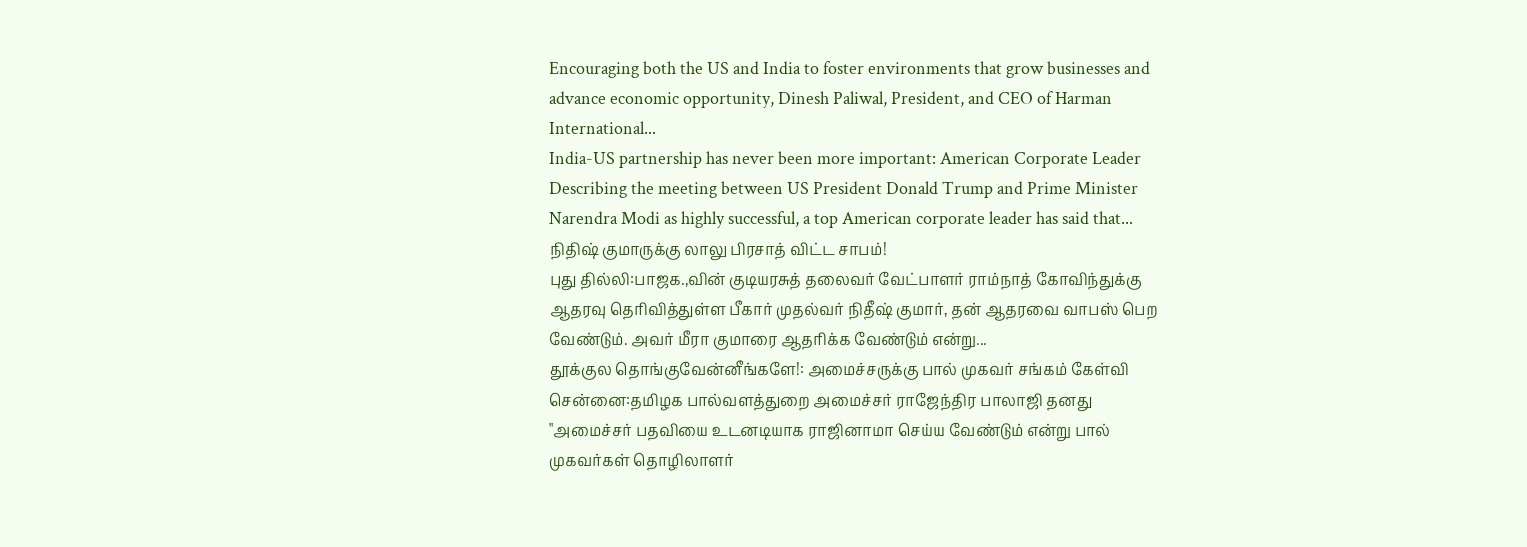Encouraging both the US and India to foster environments that grow businesses and advance economic opportunity, Dinesh Paliwal, President, and CEO of Harman International...
India-US partnership has never been more important: American Corporate Leader
Describing the meeting between US President Donald Trump and Prime Minister Narendra Modi as highly successful, a top American corporate leader has said that...
நிதிஷ் குமாருக்கு லாலு பிரசாத் விட்ட சாபம்!
புது தில்லி:பாஜக.,வின் குடியரசுத் தலைவர் வேட்பாளர் ராம்நாத் கோவிந்துக்கு ஆதரவு தெரிவித்துள்ள பீகார் முதல்வர் நிதீஷ் குமார், தன் ஆதரவை வாபஸ் பெற வேண்டும். அவர் மீரா குமாரை ஆதரிக்க வேண்டும் என்று...
தூக்குல தொங்குவேன்னீங்களே!: அமைச்சருக்கு பால் முகவர் சங்கம் கேள்வி
சென்னை:தமிழக பால்வளத்துறை அமைச்சர் ராஜேந்திர பாலாஜி தனது "அமைச்சர் பதவியை உடனடியாக ராஜினாமா செய்ய வேண்டும் என்று பால் முகவர்கள் தொழிலாளர்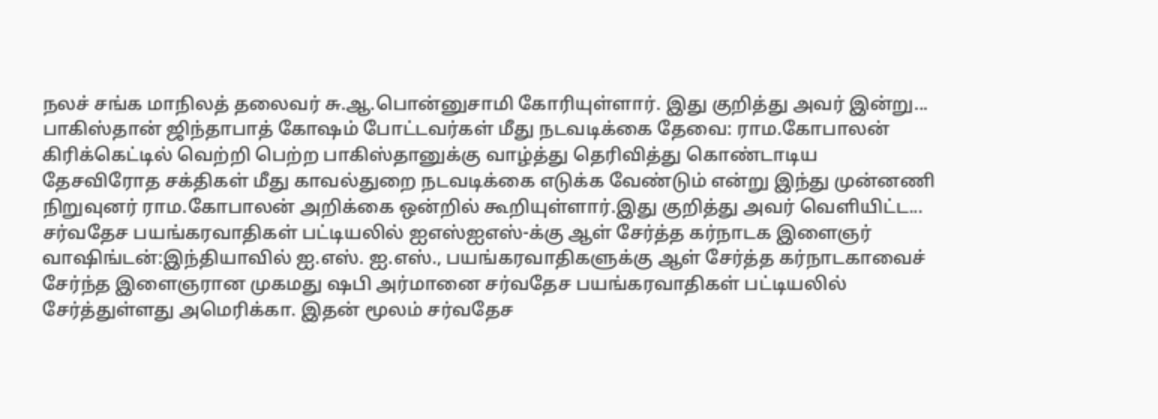நலச் சங்க மாநிலத் தலைவர் சு.ஆ.பொன்னுசாமி கோரியுள்ளார். இது குறித்து அவர் இன்று...
பாகிஸ்தான் ஜிந்தாபாத் கோஷம் போட்டவர்கள் மீது நடவடிக்கை தேவை: ராம.கோபாலன்
கிரிக்கெட்டில் வெற்றி பெற்ற பாகிஸ்தானுக்கு வாழ்த்து தெரிவித்து கொண்டாடிய தேசவிரோத சக்திகள் மீது காவல்துறை நடவடிக்கை எடுக்க வேண்டும் என்று இந்து முன்னணி நிறுவுனர் ராம.கோபாலன் அறிக்கை ஒன்றில் கூறியுள்ளார்.இது குறித்து அவர் வெளியிட்ட...
சர்வதேச பயங்கரவாதிகள் பட்டியலில் ஐஎஸ்ஐஎஸ்-க்கு ஆள் சேர்த்த கர்நாடக இளைஞர்
வாஷிங்டன்:இந்தியாவில் ஐ.எஸ். ஐ.எஸ்., பயங்கரவாதிகளுக்கு ஆள் சேர்த்த கர்நாடகாவைச் சேர்ந்த இளைஞரான முகமது ஷபி அர்மானை சர்வதேச பயங்கரவாதிகள் பட்டியலில் சேர்த்துள்ளது அமெரிக்கா. இதன் மூலம் சர்வதேச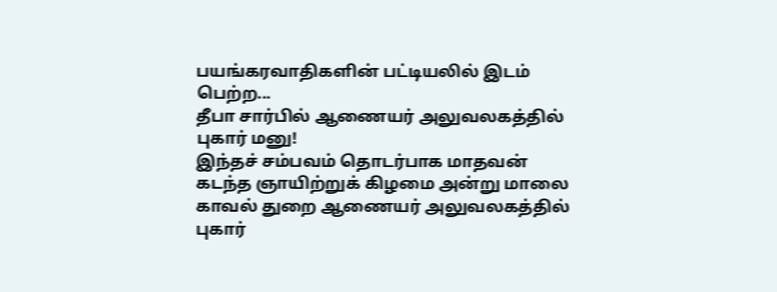பயங்கரவாதிகளின் பட்டியலில் இடம் பெற்ற...
தீபா சார்பில் ஆணையர் அலுவலகத்தில் புகார் மனு!
இந்தச் சம்பவம் தொடர்பாக மாதவன் கடந்த ஞாயிற்றுக் கிழமை அன்று மாலை காவல் துறை ஆணையர் அலுவலகத்தில் புகார்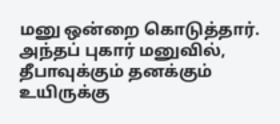மனு ஒன்றை கொடுத்தார். அந்தப் புகார் மனுவில், தீபாவுக்கும் தனக்கும் உயிருக்கு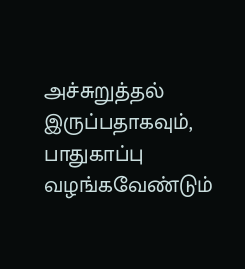அச்சுறுத்தல் இருப்பதாகவும், பாதுகாப்பு வழங்கவேண்டும்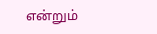என்றும்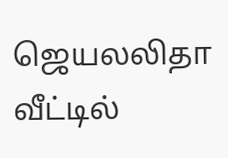ஜெயலலிதா வீட்டில்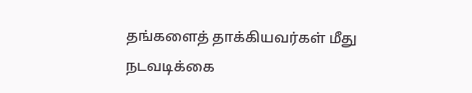தங்களைத் தாக்கியவர்கள் மீது நடவடிக்கை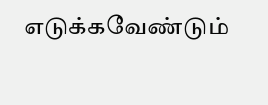எடுக்கவேண்டும்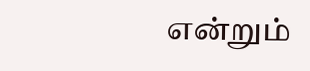என்றும்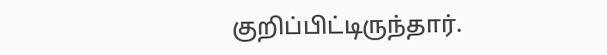குறிப்பிட்டிருந்தார்.